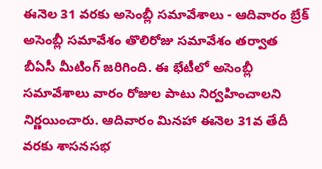ఈనెల 31 వరకు అసెంబ్లీ సమావేశాలు - ఆదివారం బ్రేక్
అసెంబ్లీ సమావేశం తొలిరోజు సమావేశం తర్వాత బీఏసీ మీటింగ్ జరిగింది. ఈ భేటీలో అసెంబ్లీ సమావేశాలు వారం రోజుల పాటు నిర్వహించాలని నిర్ణయించారు. ఆదివారం మినహా ఈనెల 31వ తేదీ వరకు శాసనసభ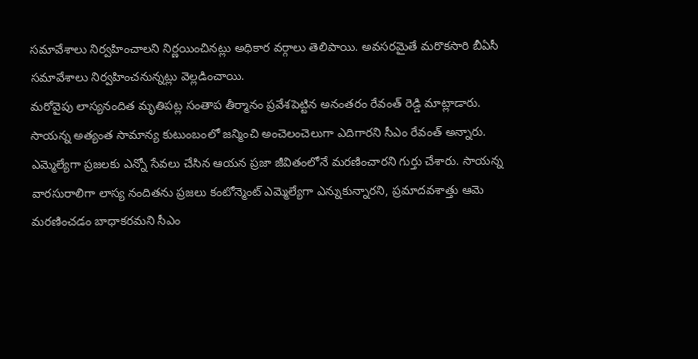సమావేశాలు నిర్వహించాలని నిర్ణయించినట్లు అధికార వర్గాలు తెలిపాయి. అవసరమైతే మరొకసారి బీఏసీ సమావేశాలు నిర్వహించనున్నట్లు వెల్లడించాయి.
మరోవైపు లాస్యనందిత మృతిపట్ల సంతాప తీర్మానం ప్రవేశపెట్టిన అనంతరం రేవంత్ రెడ్డి మాట్లాడారు. సాయన్న అత్యంత సామాన్య కుటుంబంలో జన్మించి అంచెలంచెలుగా ఎదిగారని సీఎం రేవంత్ అన్నారు. ఎమ్మెల్యేగా ప్రజలకు ఎన్నో సేవలు చేసిన ఆయన ప్రజా జీవితంలోనే మరణించారని గుర్తు చేశారు. సాయన్న వారసురాలిగా లాస్య నందితను ప్రజలు కంటోన్మెంట్ ఎమ్మెల్యేగా ఎన్నుకున్నారని, ప్రమాదవశాత్తు ఆమె మరణించడం బాధాకరమని సీఎం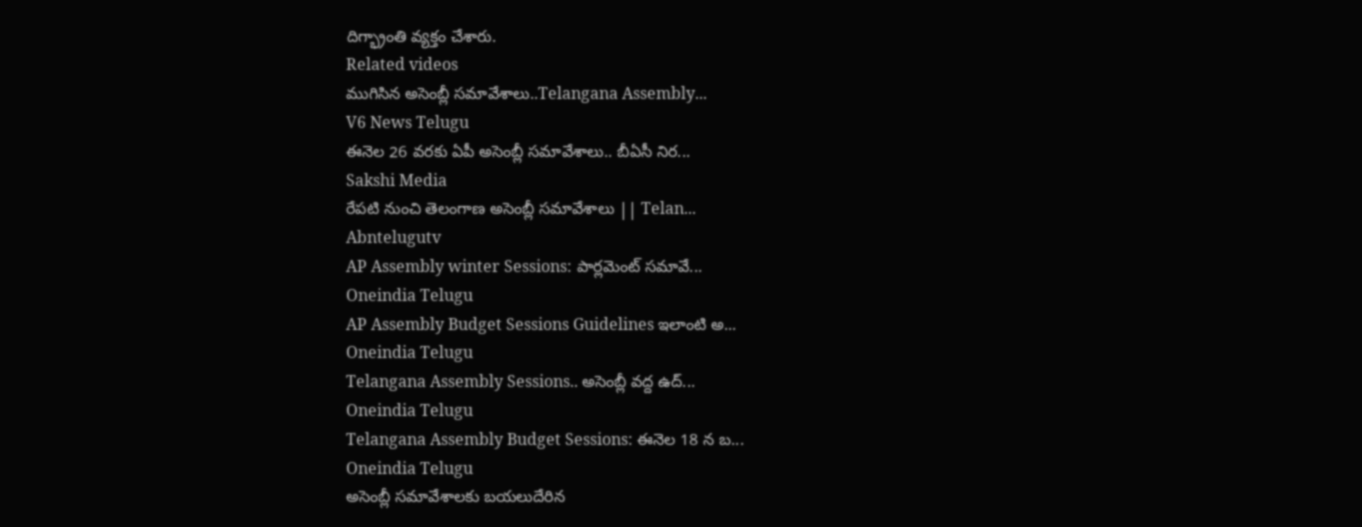దిగ్భ్రాంతి వ్యక్తం చేశారు.
Related videos
ముగిసిన అసెంబ్లీ సమావేశాలు..Telangana Assembly...
V6 News Telugu
ఈనెల 26 వరకు ఏపీ అసెంబ్లీ సమావేశాలు.. బీఏసీ నిర...
Sakshi Media
రేపటి నుంచి తెలంగాణ అసెంబ్లీ సమావేశాలు || Telan...
Abntelugutv
AP Assembly winter Sessions: పార్లమెంట్ సమావే...
Oneindia Telugu
AP Assembly Budget Sessions Guidelines ఇలాంటి అ...
Oneindia Telugu
Telangana Assembly Sessions.. అసెంబ్లీ వద్ద ఉద్...
Oneindia Telugu
Telangana Assembly Budget Sessions: ఈనెల 18 న బ...
Oneindia Telugu
అసెంబ్లీ సమావేశాలకు బయలుదేరిన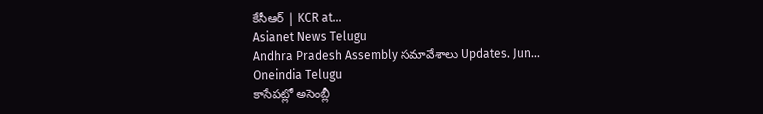కేసీఆర్ | KCR at...
Asianet News Telugu
Andhra Pradesh Assembly సమావేశాలు Updates. Jun...
Oneindia Telugu
కాసేపట్లో అసెంబ్లీ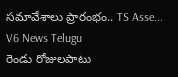సమావేశాలు ప్రారంభం.. TS Asse...
V6 News Telugu
రెండు రోజులపాటు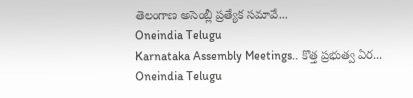తెలంగాణ అసెంబ్లీ ప్రత్యేక సమావే...
Oneindia Telugu
Karnataka Assembly Meetings.. కొత్త ప్రభుత్వ ఏర...
Oneindia Telugu